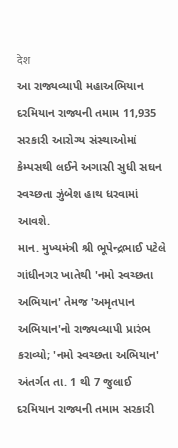देश
આ રાજ્યવ્યાપી મહાઅભિયાન દરમિયાન રાજ્યની તમામ 11,935 સરકારી આરોગ્ય સંસ્થાઓમાં કેમ્પસથી લઈને અગાસી સુધી સઘન સ્વચ્છતા ઝુંબેશ હાથ ધરવામાં આવશે.
માન. મુખ્યમંત્રી શ્રી ભૂપેન્દ્રભાઈ પટેલે ગાંધીનગર ખાતેથી 'નમો સ્વચ્છતા અભિયાન' તેમજ 'અમૃતપાન અભિયાન'નો રાજ્યવ્યાપી પ્રારંભ કરાવ્યો; 'નમો સ્વચ્છતા અભિયાન' અંતર્ગત તા. 1 થી 7 જુલાઈ દરમિયાન રાજ્યની તમામ સરકારી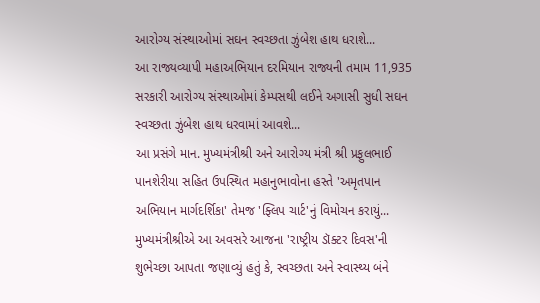આરોગ્ય સંસ્થાઓમાં સઘન સ્વચ્છતા ઝુંબેશ હાથ ધરાશે...
આ રાજ્યવ્યાપી મહાઅભિયાન દરમિયાન રાજ્યની તમામ 11,935 સરકારી આરોગ્ય સંસ્થાઓમાં કેમ્પસથી લઈને અગાસી સુધી સઘન સ્વચ્છતા ઝુંબેશ હાથ ધરવામાં આવશે...
આ પ્રસંગે માન. મુખ્યમંત્રીશ્રી અને આરોગ્ય મંત્રી શ્રી પ્રફુલભાઈ પાનશેરીયા સહિત ઉપસ્થિત મહાનુભાવોના હસ્તે 'અમૃતપાન અભિયાન માર્ગદર્શિકા' તેમજ 'ફ્લિપ ચાર્ટ'નું વિમોચન કરાયું...
મુખ્યમંત્રીશ્રીએ આ અવસરે આજના 'રાષ્ટ્રીય ડૉક્ટર દિવસ'ની શુભેચ્છા આપતા જણાવ્યું હતું કે, સ્વચ્છતા અને સ્વાસ્થ્ય બંને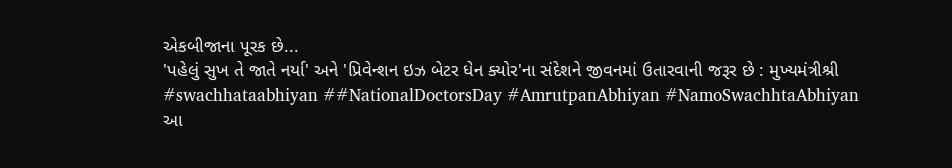એકબીજાના પૂરક છે...
'પહેલું સુખ તે જાતે નર્યા' અને 'પ્રિવેન્શન ઇઝ બેટર ધેન ક્યોર'ના સંદેશને જીવનમાં ઉતારવાની જરૂર છે : મુખ્યમંત્રીશ્રી
#swachhataabhiyan ##NationalDoctorsDay #AmrutpanAbhiyan #NamoSwachhtaAbhiyan
આ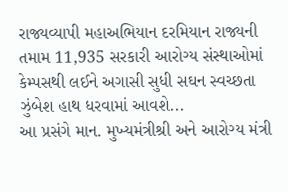રાજ્યવ્યાપી મહાઅભિયાન દરમિયાન રાજ્યની તમામ 11,935 સરકારી આરોગ્ય સંસ્થાઓમાં કેમ્પસથી લઈને અગાસી સુધી સઘન સ્વચ્છતા ઝુંબેશ હાથ ધરવામાં આવશે...
આ પ્રસંગે માન. મુખ્યમંત્રીશ્રી અને આરોગ્ય મંત્રી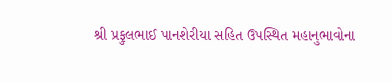શ્રી પ્રફુલભાઈ પાનશેરીયા સહિત ઉપસ્થિત મહાનુભાવોના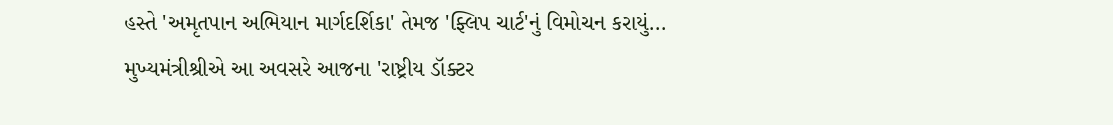હસ્તે 'અમૃતપાન અભિયાન માર્ગદર્શિકા' તેમજ 'ફ્લિપ ચાર્ટ'નું વિમોચન કરાયું...
મુખ્યમંત્રીશ્રીએ આ અવસરે આજના 'રાષ્ટ્રીય ડૉક્ટર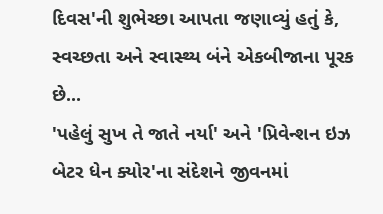દિવસ'ની શુભેચ્છા આપતા જણાવ્યું હતું કે, સ્વચ્છતા અને સ્વાસ્થ્ય બંને એકબીજાના પૂરક છે...
'પહેલું સુખ તે જાતે નર્યા' અને 'પ્રિવેન્શન ઇઝ બેટર ધેન ક્યોર'ના સંદેશને જીવનમાં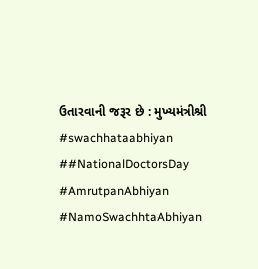ઉતારવાની જરૂર છે : મુખ્યમંત્રીશ્રી
#swachhataabhiyan ##NationalDoctorsDay #AmrutpanAbhiyan #NamoSwachhtaAbhiyan